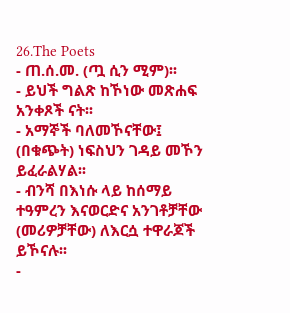26.The Poets
- ጠ.ሰ.መ. (ጧ ሲን ሚም)፡፡
- ይህች ግልጽ ከኾነው መጽሐፍ አንቀጾች ናት፡፡
- አማኞች ባለመኾናቸው፤ (በቁጭት) ነፍስህን ገዳይ መኾን ይፈራልሃል፡፡
- ብንሻ በእነሱ ላይ ከሰማይ ተዓምረን እናወርድና አንገቶቻቸው (መሪዎቻቸው) ለእርሷ ተዋራጆች ይኾናሉ፡፡
-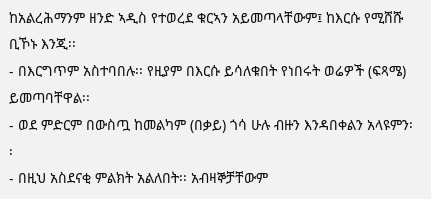ከአልረሕማንም ዘንድ ኣዲስ የተወረደ ቁርኣን አይመጣላቸውም፤ ከእርሱ የሚሸሹ ቢኾኑ እንጂ፡፡
- በእርግጥም አስተባበሉ፡፡ የዚያም በእርሱ ይሳለቁበት የነበሩት ወሬዎች (ፍጻሜ) ይመጣባቸዋል፡፡
- ወደ ምድርም በውስጧ ከመልካም (በቃይ) ጎሳ ሁሉ ብዙን እንዳበቀልን አላዩምን፡፡
- በዚህ አስደናቂ ምልክት አልለበት፡፡ አብዛኞቻቸውም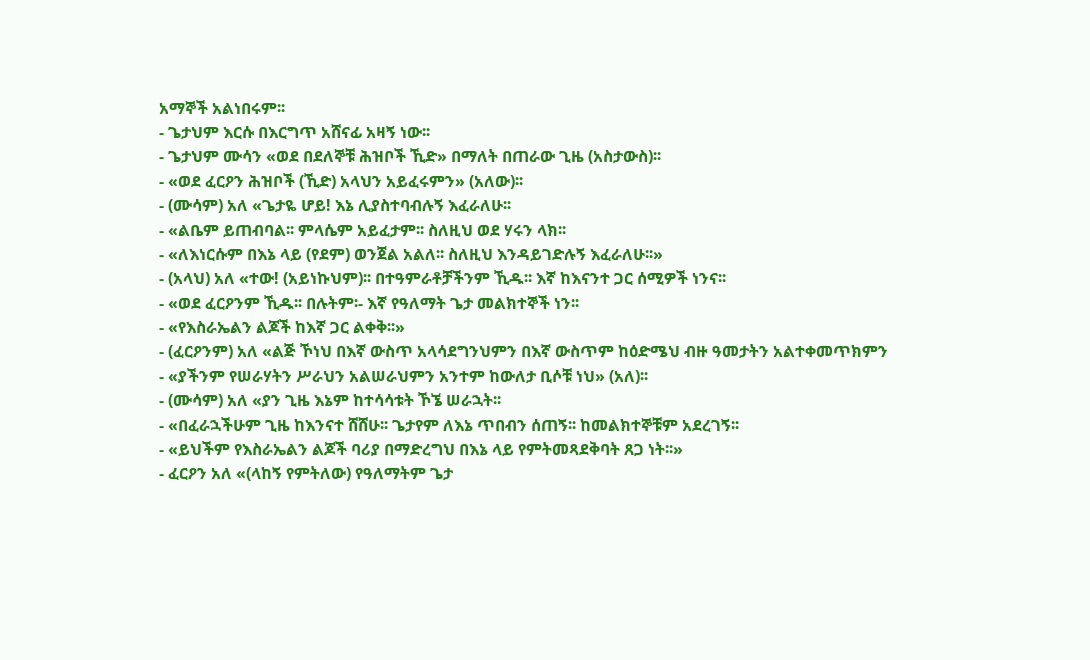አማኞች አልነበሩም፡፡
- ጌታህም እርሱ በእርግጥ አሸናፊ አዛኝ ነው፡፡
- ጌታህም ሙሳን «ወደ በደለኞቹ ሕዝቦች ኺድ» በማለት በጠራው ጊዜ (አስታውስ)፡፡
- «ወደ ፈርዖን ሕዝቦች (ኺድ) አላህን አይፈሩምን» (አለው)፡፡
- (ሙሳም) አለ «ጌታዬ ሆይ! እኔ ሊያስተባብሉኝ እፈራለሁ፡፡
- «ልቤም ይጠብባል፡፡ ምላሴም አይፈታም፡፡ ስለዚህ ወደ ሃሩን ላክ፡፡
- «ለእነርሱም በእኔ ላይ (የደም) ወንጀል አልለ፡፡ ስለዚህ እንዳይገድሉኝ እፈራለሁ፡፡»
- (አላህ) አለ «ተው! (አይነኩህም)፡፡ በተዓምራቶቻችንም ኺዱ፡፡ እኛ ከእናንተ ጋር ሰሚዎች ነንና፡፡
- «ወደ ፈርዖንም ኺዱ፡፡ በሉትም፡- እኛ የዓለማት ጌታ መልክተኞች ነን፡፡
- «የእስራኤልን ልጆች ከእኛ ጋር ልቀቅ፡፡»
- (ፈርዖንም) አለ «ልጅ ኾነህ በእኛ ውስጥ አላሳደግንህምን በእኛ ውስጥም ከዕድሜህ ብዙ ዓመታትን አልተቀመጥክምን
- «ያችንም የሠራሃትን ሥራህን አልሠራህምን አንተም ከውለታ ቢሶቹ ነህ» (አለ)፡፡
- (ሙሳም) አለ «ያን ጊዜ እኔም ከተሳሳቱት ኾኜ ሠራኋት፡፡
- «በፈራኋችሁም ጊዜ ከእንናተ ሸሸሁ፡፡ ጌታየም ለእኔ ጥበብን ሰጠኝ፡፡ ከመልክተኞቹም አደረገኝ፡፡
- «ይህችም የእስራኤልን ልጆች ባሪያ በማድረግህ በእኔ ላይ የምትመጻደቅባት ጸጋ ነት፡፡»
- ፈርዖን አለ «(ላከኝ የምትለው) የዓለማትም ጌታ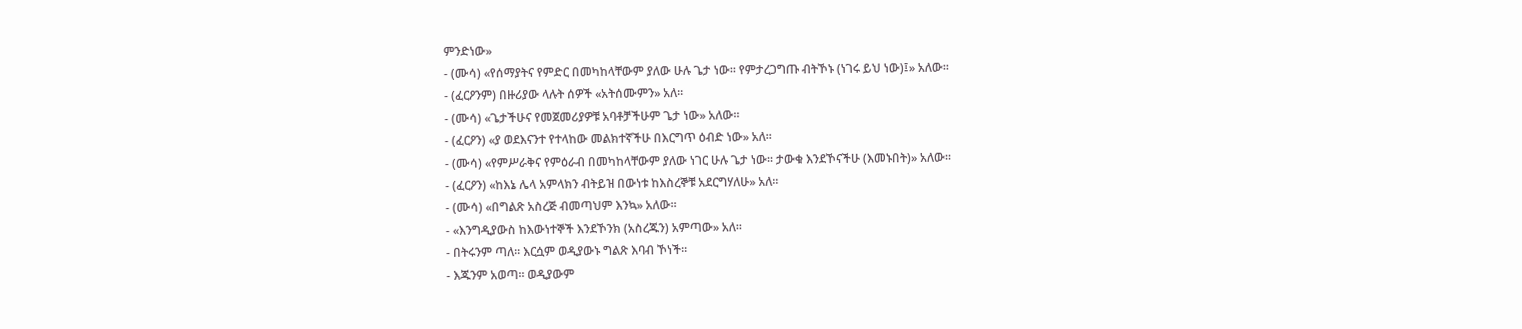ምንድነው»
- (ሙሳ) «የሰማያትና የምድር በመካከላቸውም ያለው ሁሉ ጌታ ነው፡፡ የምታረጋግጡ ብትኾኑ (ነገሩ ይህ ነው)፤» አለው፡፡
- (ፈርዖንም) በዙሪያው ላሉት ሰዎች «አትሰሙምን» አለ፡፡
- (ሙሳ) «ጌታችሁና የመጀመሪያዎቹ አባቶቻችሁም ጌታ ነው» አለው፡፡
- (ፈርዖን) «ያ ወደእናንተ የተላከው መልክተኛችሁ በእርግጥ ዕብድ ነው» አለ፡፡
- (ሙሳ) «የምሥራቅና የምዕራብ በመካከላቸውም ያለው ነገር ሁሉ ጌታ ነው፡፡ ታውቁ እንደኾናችሁ (እመኑበት)» አለው፡፡
- (ፈርዖን) «ከእኔ ሌላ አምላክን ብትይዝ በውነቱ ከእስረኞቹ አደርግሃለሁ» አለ፡፡
- (ሙሳ) «በግልጽ አስረጅ ብመጣህም እንኳ» አለው፡፡
- «እንግዲያውስ ከእውነተኞች እንደኾንክ (አስረጁን) አምጣው» አለ፡፡
- በትሩንም ጣለ፡፡ እርሷም ወዲያውኑ ግልጽ እባብ ኾነች፡፡
- እጁንም አወጣ፡፡ ወዲያውም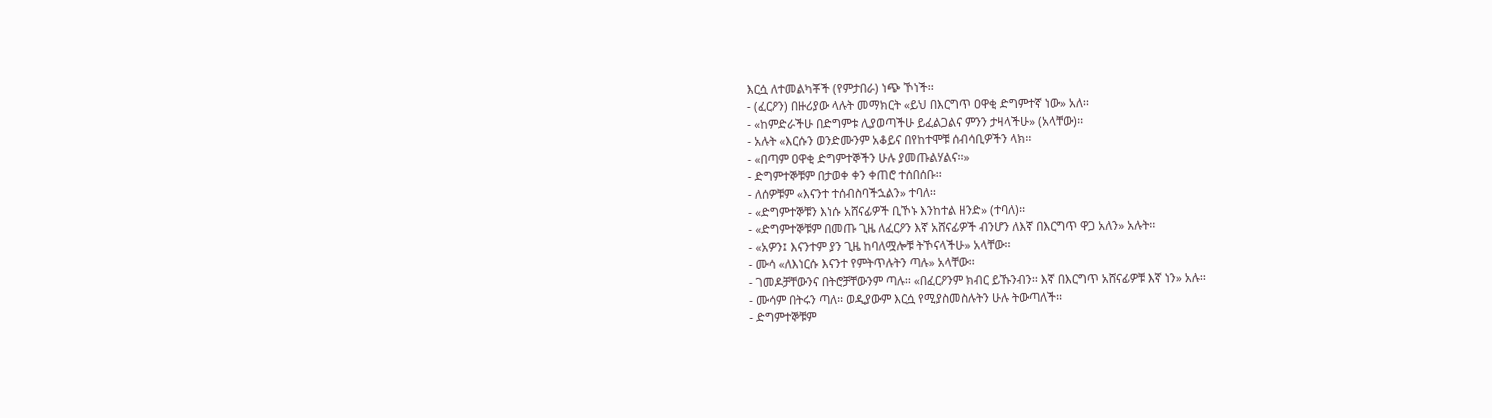እርሷ ለተመልካቾች (የምታበራ) ነጭ ኾነች፡፡
- (ፈርዖን) በዙሪያው ላሉት መማክርት «ይህ በእርግጥ ዐዋቂ ድግምተኛ ነው» አለ፡፡
- «ከምድራችሁ በድግምቱ ሊያወጣችሁ ይፈልጋልና ምንን ታዛላችሁ» (አላቸው)፡፡
- አሉት «እርሱን ወንድሙንም አቆይና በየከተሞቹ ሰብሳቢዎችን ላክ፡፡
- «በጣም ዐዋቂ ድግምተኞችን ሁሉ ያመጡልሃልና፡፡»
- ድግምተኞቹም በታወቀ ቀን ቀጠሮ ተሰበሰቡ፡፡
- ለሰዎቹም «እናንተ ተሰብስባችኋልን» ተባለ፡፡
- «ድግምተኞቹን እነሱ አሸናፊዎች ቢኾኑ እንከተል ዘንድ» (ተባለ)፡፡
- «ድግምተኞቹም በመጡ ጊዜ ለፈርዖን እኛ አሸናፊዎች ብንሆን ለእኛ በእርግጥ ዋጋ አለን» አሉት፡፡
- «አዎን፤ እናንተም ያን ጊዜ ከባለሟሎቹ ትኾናላችሁ» አላቸው፡፡
- ሙሳ «ለእነርሱ እናንተ የምትጥሉትን ጣሉ» አላቸው፡፡
- ገመዶቻቸውንና በትሮቻቸውንም ጣሉ፡፡ «በፈርዖንም ክብር ይኹንብን፡፡ እኛ በእርግጥ አሸናፊዎቹ እኛ ነን» አሉ፡፡
- ሙሳም በትሩን ጣለ፡፡ ወዲያውም እርሷ የሚያስመስሉትን ሁሉ ትውጣለች፡፡
- ድግምተኞቹም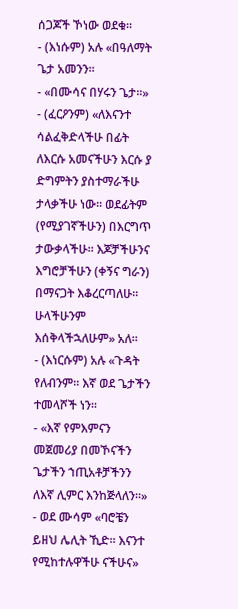ሰጋጆች ኾነው ወደቁ፡፡
- (እነሱም) አሉ «በዓለማት ጌታ አመንን፡፡
- «በሙሳና በሃሩን ጌታ፡፡»
- (ፈርዖንም) «ለእናንተ ሳልፈቅድላችሁ በፊት ለእርሱ አመናችሁን እርሱ ያ ድግምትን ያስተማራችሁ ታላቃችሁ ነው፡፡ ወደፊትም (የሚያገኛችሁን) በእርግጥ ታውቃላችሁ፡፡ እጆቻችሁንና እግሮቻችሁን (ቀኝና ግራን) በማናጋት እቆረርጣለሁ፡፡ ሁላችሁንም እሰቅላችኋለሁም» አለ፡፡
- (እነርሱም) አሉ «ጉዳት የለብንም፡፡ እኛ ወደ ጌታችን ተመላሾች ነን፡፡
- «እኛ የምእምናን መጀመሪያ በመኾናችን ጌታችን ኀጢአቶቻችንን ለእኛ ሊምር እንከጅላለን፡፡»
- ወደ ሙሳም «ባሮቼን ይዘህ ሌሊት ኺድ፡፡ እናንተ የሚከተሉዋችሁ ናችሁና»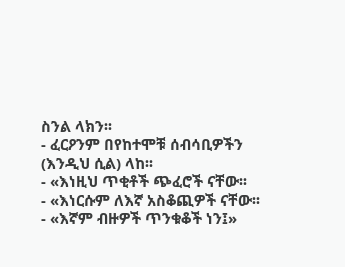ስንል ላክን፡፡
- ፈርዖንም በየከተሞቹ ሰብሳቢዎችን (እንዲህ ሲል) ላከ፡፡
- «እነዚህ ጥቂቶች ጭፈሮች ናቸው፡፡
- «እነርሱም ለእኛ አስቆጪዎች ናቸው፡፡
- «እኛም ብዙዎች ጥንቁቆች ነን፤»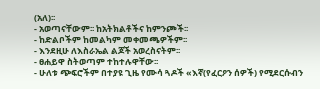(አለ)፡፡
- አወጣናቸውም፡፡ ከአትክልቶችና ከምንጮች፡፡
- ከድልቦችም ከመልካም መቀመጫዎችም፡፡
- እንደዚሁ ለእስራኤል ልጆች አወረስናትም፡፡
- ፀሐይዋ ስትወጣም ተከተሉዋቸው፡፡
- ሁለቱ ጭፍሮችም በተያዩ ጊዜ የሙሳ ጓዶች «እኛ(የፈርዖን ሰዎች) የሚደርሱብን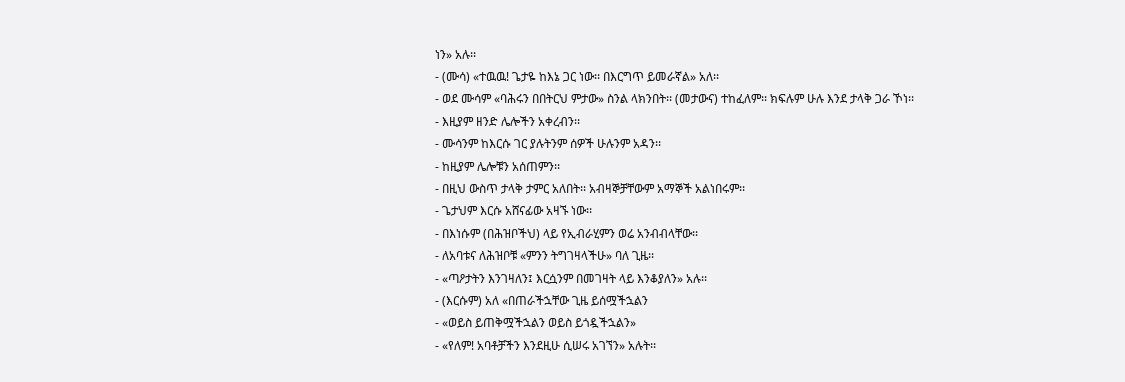ነን» አሉ፡፡
- (ሙሳ) «ተዉዉ! ጌታዬ ከእኔ ጋር ነው፡፡ በእርግጥ ይመራኛል» አለ፡፡
- ወደ ሙሳም «ባሕሩን በበትርህ ምታው» ስንል ላክንበት፡፡ (መታውና) ተከፈለም፡፡ ክፍሉም ሁሉ እንደ ታላቅ ጋራ ኾነ፡፡
- እዚያም ዘንድ ሌሎችን አቀረብን፡፡
- ሙሳንም ከእርሱ ገር ያሉትንም ሰዎች ሁሉንም አዳን፡፡
- ከዚያም ሌሎቹን አሰጠምን፡፡
- በዚህ ውስጥ ታላቅ ታምር አለበት፡፡ አብዛኞቻቸውም አማኞች አልነበሩም፡፡
- ጌታህም እርሱ አሸናፊው አዛኙ ነው፡፡
- በእነሱም (በሕዝቦችህ) ላይ የኢብራሂምን ወሬ አንብብላቸው፡፡
- ለአባቱና ለሕዝቦቹ «ምንን ትግገዛላችሁ» ባለ ጊዜ፡፡
- «ጣዖታትን እንገዛለን፤ እርሷንም በመገዛት ላይ እንቆያለን» አሉ፡፡
- (እርሱም) አለ «በጠራችኋቸው ጊዜ ይሰሟችኋልን
- «ወይስ ይጠቅሟችኋልን ወይስ ይጎዷችኋልን»
- «የለም! አባቶቻችን እንደዚሁ ሲሠሩ አገኘን» አሉት፡፡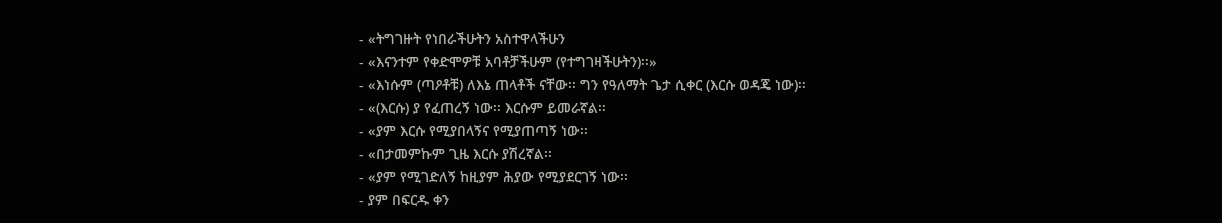- «ትግገዙት የነበራችሁትን አስተዋላችሁን
- «እናንተም የቀድሞዎቹ አባቶቻችሁም (የተግገዛችሁትን)፡፡»
- «እነሱም (ጣዖቶቹ) ለእኔ ጠላቶች ናቸው፡፡ ግን የዓለማት ጌታ ሲቀር (እርሱ ወዳጄ ነው)፡፡
- «(እርሱ) ያ የፈጠረኝ ነው፡፡ እርሱም ይመራኛል፡፡
- «ያም እርሱ የሚያበላኝና የሚያጠጣኝ ነው፡፡
- «በታመምኩም ጊዜ እርሱ ያሽረኛል፡፡
- «ያም የሚገድለኝ ከዚያም ሕያው የሚያደርገኝ ነው፡፡
- ያም በፍርዱ ቀን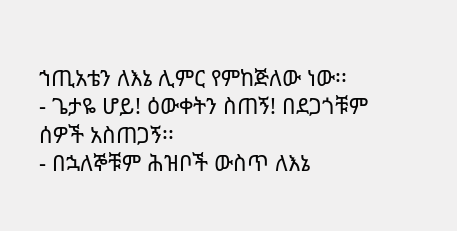ኀጢአቴን ለእኔ ሊምር የምከጅለው ነው፡፡
- ጌታዬ ሆይ! ዕውቀትን ስጠኝ! በደጋጎቹም ሰዎች አስጠጋኝ፡፡
- በኋለኞቹም ሕዝቦች ውስጥ ለእኔ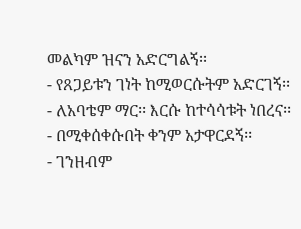መልካም ዝናን አድርግልኝ፡፡
- የጸጋይቱን ገነት ከሚወርሱትም አድርገኝ፡፡
- ለአባቴም ማር፡፡ እርሱ ከተሳሳቱት ነበረና፡፡
- በሚቀሰቀሱበት ቀንም አታዋርደኝ፡፡
- ገንዘብም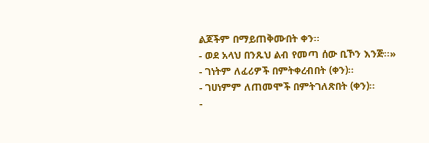ልጆችም በማይጠቅሙበት ቀን፡፡
- ወደ አላህ በንጹህ ልብ የመጣ ሰው ቢኾን እንጅ፡፡»
- ገነትም ለፈሪዎች በምትቀረብበት (ቀን)፡፡
- ገሀነምም ለጠመሞች በምትገለጽበት (ቀን)፡፡
-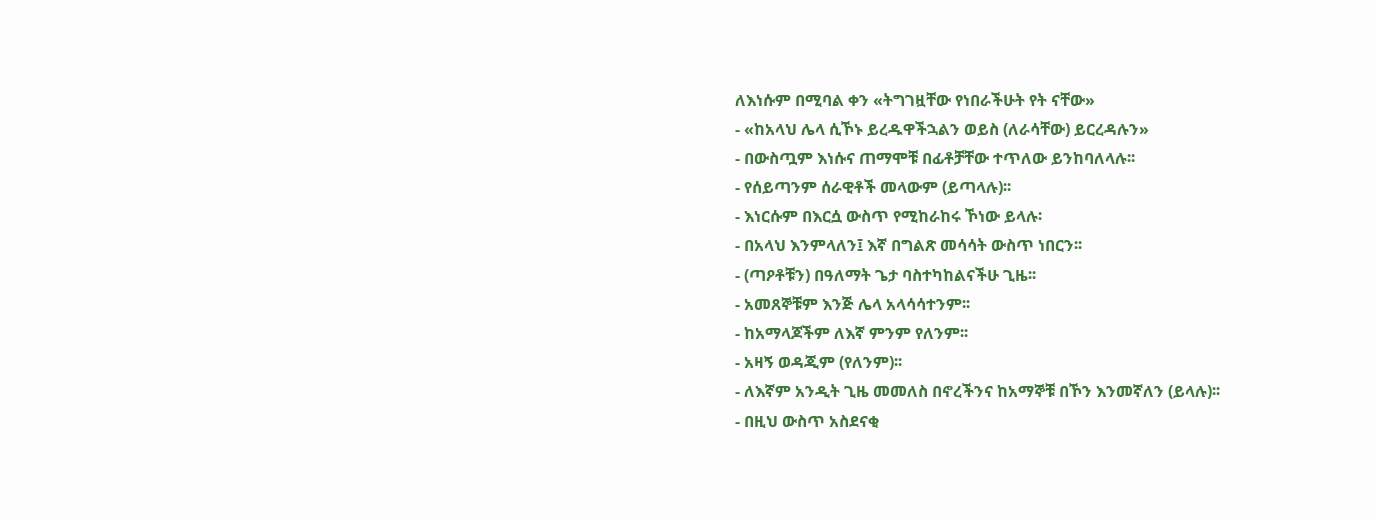ለእነሱም በሚባል ቀን «ትግገዟቸው የነበራችሁት የት ናቸው»
- «ከአላህ ሌላ ሲኾኑ ይረዱዋችኋልን ወይስ (ለራሳቸው) ይርረዳሉን»
- በውስጧም እነሱና ጠማሞቹ በፊቶቻቸው ተጥለው ይንከባለላሉ፡፡
- የሰይጣንም ሰራዊቶች መላውም (ይጣላሉ)፡፡
- እነርሱም በእርሷ ውስጥ የሚከራከሩ ኾነው ይላሉ፡
- በአላህ እንምላለን፤ እኛ በግልጽ መሳሳት ውስጥ ነበርን፡፡
- (ጣዖቶቹን) በዓለማት ጌታ ባስተካከልናችሁ ጊዜ፡፡
- አመጸኞቹም እንጅ ሌላ አላሳሳተንም፡፡
- ከአማላጆችም ለእኛ ምንም የለንም፡፡
- አዛኝ ወዳጂም (የለንም)፡፡
- ለእኛም አንዲት ጊዜ መመለስ በኖረችንና ከአማኞቹ በኾን እንመኛለን (ይላሉ)፡፡
- በዚህ ውስጥ አስደናቂ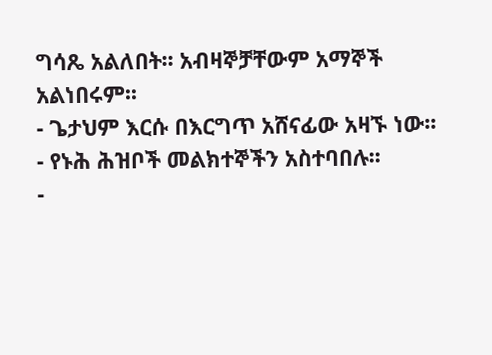ግሳጼ አልለበት፡፡ አብዛኞቻቸውም አማኞች አልነበሩም፡፡
- ጌታህም እርሱ በእርግጥ አሸናፊው አዛኙ ነው፡፡
- የኑሕ ሕዝቦች መልክተኞችን አስተባበሉ፡፡
-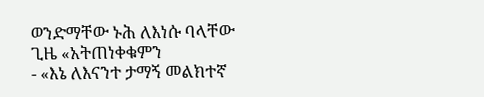ወንድማቸው ኑሕ ለእነሱ ባላቸው ጊዜ «አትጠነቀቁምን
- «እኔ ለእናንተ ታማኝ መልክተኛ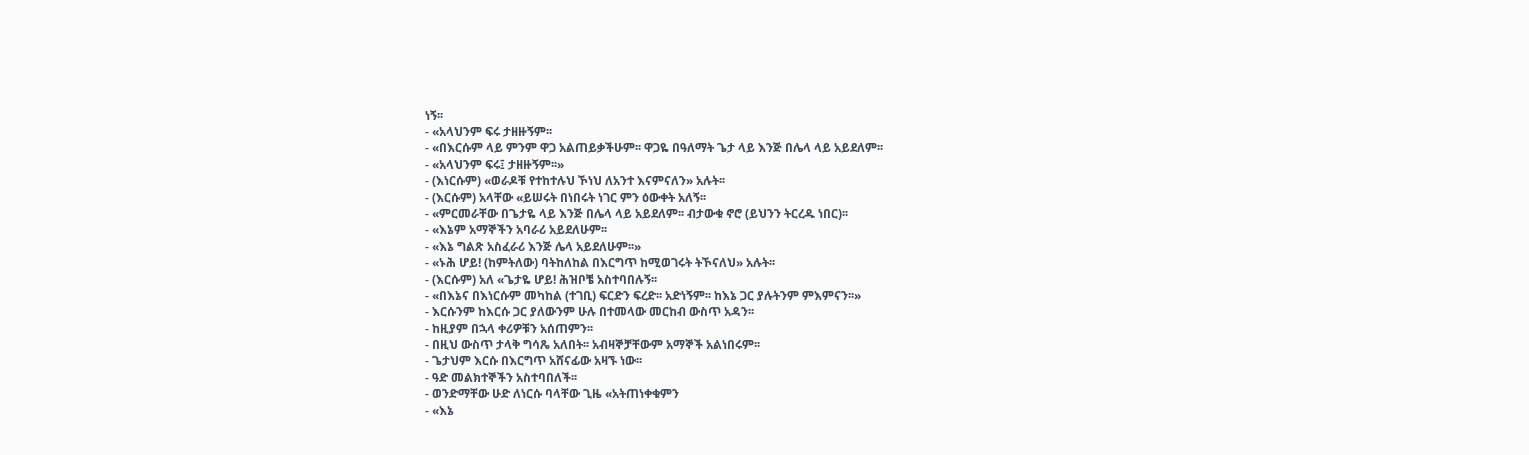ነኝ፡፡
- «አላህንም ፍሩ ታዘዙኝም፡፡
- «በእርሱም ላይ ምንም ዋጋ አልጠይቃችሁም፡፡ ዋጋዬ በዓለማት ጌታ ላይ እንጅ በሌላ ላይ አይደለም፡፡
- «አላህንም ፍሩ፤ ታዘዙኝም፡፡»
- (እነርሱም) «ወራዶቹ የተከተሉህ ኾነህ ለአንተ እናምናለን» አሉት፡፡
- (እርሱም) አላቸው «ይሠሩት በነበሩት ነገር ምን ዕውቀት አለኝ፡፡
- «ምርመራቸው በጌታዬ ላይ እንጅ በሌላ ላይ አይደለም፡፡ ብታውቁ ኖሮ (ይህንን ትርረዱ ነበር)፡፡
- «እኔም አማኞችን አባራሪ አይደለሁም፡፡
- «እኔ ግልጽ አስፈራሪ እንጅ ሌላ አይደለሁም፡፡»
- «ኑሕ ሆይ! (ከምትለው) ባትከለከል በእርግጥ ከሚወገሩት ትኾናለህ» አሉት፡፡
- (እርሱም) አለ «ጌታዬ ሆይ! ሕዝቦቼ አስተባበሉኝ፡፡
- «በእኔና በእነርሱም መካከል (ተገቢ) ፍርድን ፍረድ፡፡ አድነኝም፡፡ ከእኔ ጋር ያሉትንም ምእምናን፡፡»
- እርሱንም ከእርሱ ጋር ያለውንም ሁሉ በተመላው መርከብ ውስጥ አዳን፡፡
- ከዚያም በኋላ ቀሪዎቹን አሰጠምን፡፡
- በዚህ ውስጥ ታላቅ ግሳጼ አለበት፡፡ አብዛኞቻቸውም አማኞች አልነበሩም፡፡
- ጌታህም እርሱ በእርግጥ አሸናፊው አዛኙ ነው፡፡
- ዓድ መልክተኞችን አስተባበለች፡፡
- ወንድማቸው ሁድ ለነርሱ ባላቸው ጊዜ «አትጠነቀቁምን
- «እኔ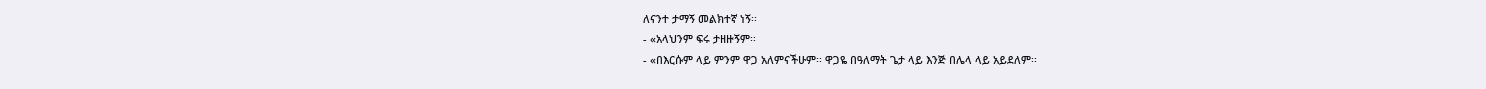ለናንተ ታማኝ መልክተኛ ነኝ፡፡
- «አላህንም ፍሩ ታዘዙኝም፡፡
- «በእርሱም ላይ ምንም ዋጋ አለምናችሁም፡፡ ዋጋዬ በዓለማት ጌታ ላይ እንጅ በሌላ ላይ አይደለም፡፡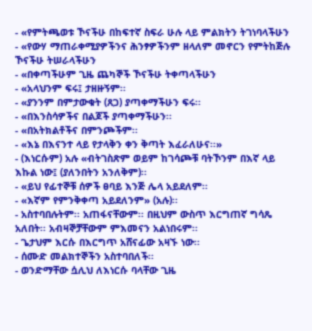- «የምትጫወቱ ኾናችሁ በከፍተኛ ስፍራ ሁሉ ላይ ምልክትን ትገነባላችሁን
- «የውሃ ማጠራቀሚያዎችንና ሕንፃዎችንም ዘላለም መኖርን የምትከጅሉ ኾናችሁ ትሠራላችሁን
- «በቀጣችሁም ጊዜ ጨካኞች ኾናችሁ ትቀጣላችሁን
- «አላህንም ፍሩ፤ ታዘዙኝም፡፡
- «ያንንም በምታውቁት (ጸጋ) ያጣቀማችሁን ፍሩ፡፡
- «በእንስሳዎችና በልጆች ያጣቀማችሁን፡፡
- «በአትክልቶችና በምንጮችም፡፡
- «እኔ በእናንተ ላይ የታላቅን ቀን ቅጣት እፈራለሁና፡፡»
- (እነርሱም) አሉ «ብትገስጽም ወይም ከገሳጮቹ ባትኾንም በእኛ ላይ እኩል ነው፤ (ያለንበትን አንለቅም)፡፡
- «ይህ የፊተኞቹ ሰዎች ፀባይ እንጅ ሌላ አይደለም፡፡
- «እኛም የምንቅቀጣ አይደለንም» (አሉ)፡፡
- አስተባበሉትም፡፡ አጠፋናቸውም፡፡ በዚህም ውስጥ እርግጠኛ ግሳጼ አለበት፡፡ አብዛኞቻቸውም ምእመናን አልነበሩም፡፡
- ጌታህም እርሱ በእርግጥ አሸናፊው አዛኙ ነው፡፡
- ሰሙድ መልክተኞችን አስተባበለች፡፡
- ወንድማቸው ሷሊህ ለእነርሱ ባላቸው ጊዜ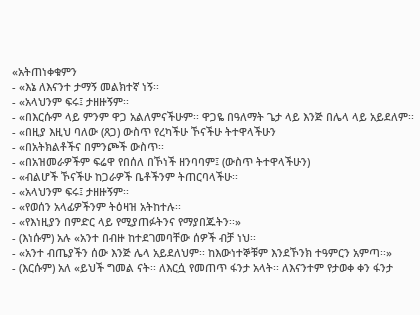«አትጠነቀቁምን
- «እኔ ለእናንተ ታማኝ መልክተኛ ነኝ፡፡
- «አላህንም ፍሩ፤ ታዘዙኝም፡፡
- «በእርሱም ላይ ምንም ዋጋ አልለምናችሁም፡፡ ዋጋዬ በዓለማት ጌታ ላይ እንጅ በሌላ ላይ አይደለም፡፡
- «በዚያ እዚህ ባለው (ጸጋ) ውስጥ የረካችሁ ኾናችሁ ትተዋላችሁን
- «በአትክልቶችና በምንጮች ውስጥ፡፡
- «በአዝመራዎችም ፍሬዋ የበሰለ በኾነች ዘንባባም፤ (ውስጥ ትተዋላችሁን)
- «ብልሆች ኾናችሁ ከጋራዎች ቤቶችንም ትጠርባላችሁ፡፡
- «አላህንም ፍሩ፤ ታዘዙኝም፡፡
- «የወሰን አላፊዎችንም ትዕዛዝ አትከተሉ፡፡
- «የእነዚያን በምድር ላይ የሚያጠፉትንና የማያበጁትን፡፡»
- (እነሱም) አሉ «አንተ በብዙ ከተደገመባቸው ሰዎች ብቻ ነህ፡፡
- «አንተ ብጤያችን ሰው እንጅ ሌላ አይደለህም፡፡ ከእውነተኞቹም እንደኾንክ ተዓምርን አምጣ፡፡»
- (እርሱም) አለ «ይህች ግመል ናት፡፡ ለእርሷ የመጠጥ ፋንታ አላት፡፡ ለእናንተም የታወቀ ቀን ፋንታ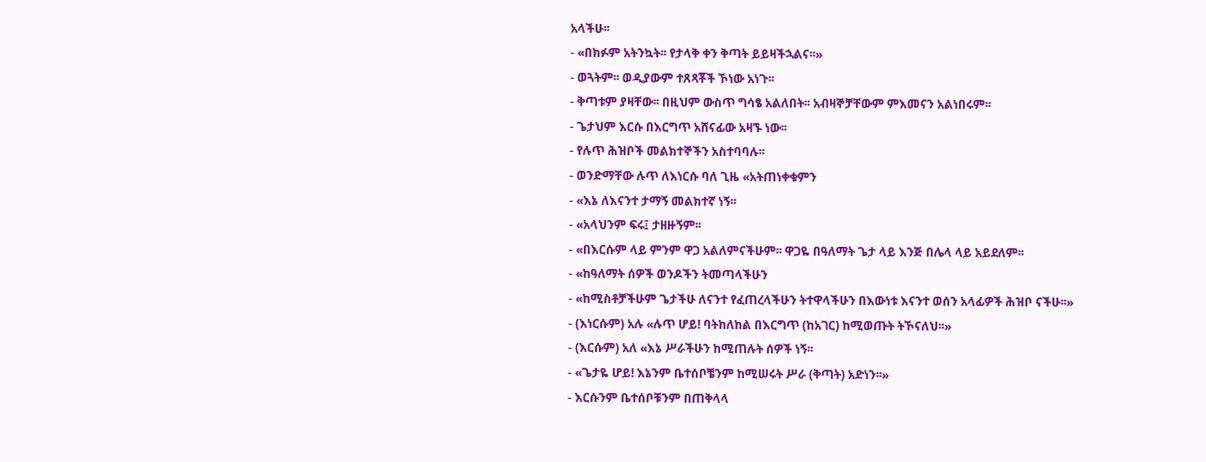አላችሁ፡፡
- «በክፉም አትንኳት፡፡ የታላቅ ቀን ቅጣት ይይዛችኋልና፡፡»
- ወጓትም፡፡ ወዲያውም ተጸጻቾች ኾነው አነጉ፡፡
- ቅጣቱም ያዛቸው፡፡ በዚህም ውስጥ ግሳፄ አልለበት፡፡ አብዛኞቻቸውም ምእመናን አልነበሩም፡፡
- ጌታህም እርሱ በእርግጥ አሸናፊው አዛኙ ነው፡፡
- የሉጥ ሕዝቦች መልክተኞችን አስተባባሉ፡፡
- ወንድማቸው ሉጥ ለእነርሱ ባለ ጊዜ «አትጠነቀቁምን
- «እኔ ለእናንተ ታማኝ መልክተኛ ነኝ፡፡
- «አላህንም ፍሩ፤ ታዘዙኝም፡፡
- «በእርሱም ላይ ምንም ዋጋ አልለምናችሁም፡፡ ዋጋዬ በዓለማት ጌታ ላይ እንጅ በሌላ ላይ አይደለም፡፡
- «ከዓለማት ሰዎች ወንዶችን ትመጣላችሁን
- «ከሚስቶቻችሁም ጌታችሁ ለናንተ የፈጠረላችሁን ትተዋላችሁን በእውነቱ እናንተ ወሰን አላፊዎች ሕዝቦ ናችሁ፡፡»
- (እነርሱም) አሉ «ሉጥ ሆይ! ባትከለከል በእርግጥ (ከአገር) ከሚወጡት ትኾናለህ፡፡»
- (እርሱም) አለ «እኔ ሥራችሁን ከሚጠሉት ሰዎች ነኝ፡፡
- «ጌታዬ ሆይ! እኔንም ቤተሰቦቼንም ከሚሠሩት ሥራ (ቅጣት) አድነን፡፡»
- እርሱንም ቤተሰቦቹንም በጠቅላላ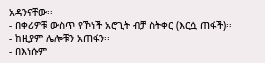አዳንናቸው፡፡
- በቀሪዎቹ ውስጥ የኾነች አሮጊት ብቻ ስትቀር (እርሷ ጠፋች)፡፡
- ከዚያም ሌሎቹን አጠፋን፡፡
- በእነሱም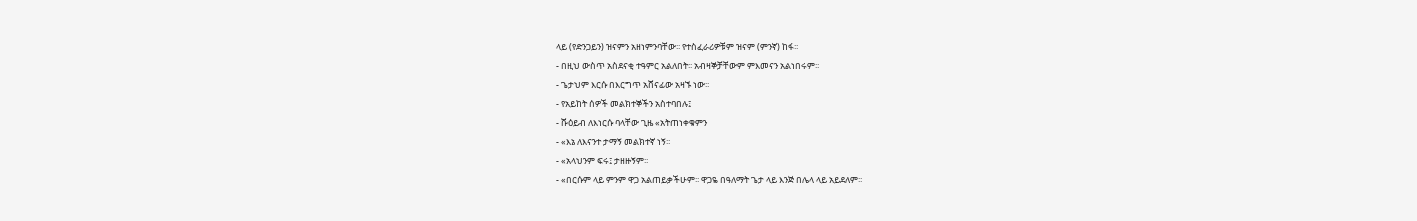ላይ (የድንጋይን) ዝናምን አዘነምንባቸው፡፡ የተስፈራሪዎቹም ዝናም (ምንኛ) ከፋ፡፡
- በዚህ ውስጥ አስደናቂ ተዓምር አልለበት፡፡ አብዛኞቻቸውም ምእመናን አልነበሩም፡፡
- ጌታህም እርሱ በእርግጥ አሸናፊው አዛኙ ነው፡፡
- የአይከት ሰዎች መልክተኞችን አስተባበሉ፤
- ሹዕይብ ለእነርሱ ባላቸው ጊዜ «አትጠነቀቁምን
- «እኔ ለእናንተ ታማኝ መልክተኛ ነኝ፡፡
- «አላህንም ፍሩ፤ ታዘዙኝም፡፡
- «በርሱም ላይ ምንም ዋጋ አልጠይቃችሁም፡፡ ዋጋዬ በዓለማት ጌታ ላይ እንጅ በሌላ ላይ አይደለም፡፡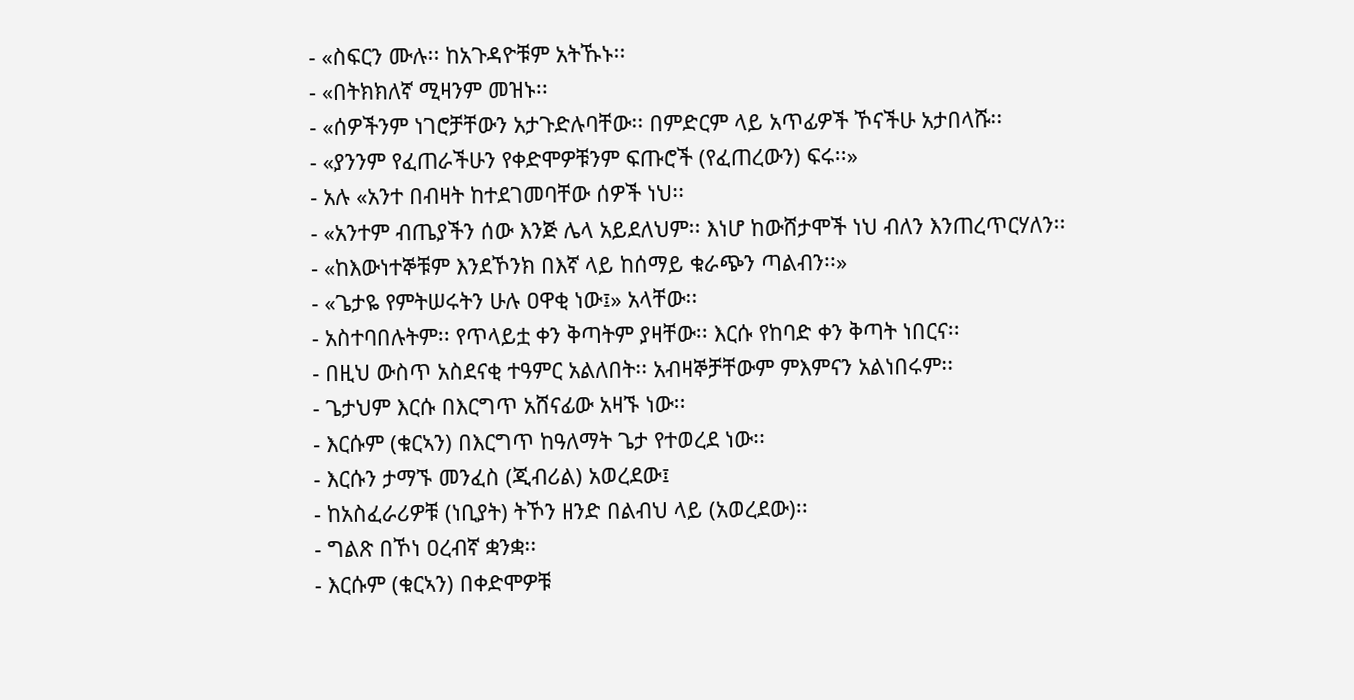- «ስፍርን ሙሉ፡፡ ከአጉዳዮቹም አትኹኑ፡፡
- «በትክክለኛ ሚዛንም መዝኑ፡፡
- «ሰዎችንም ነገሮቻቸውን አታጉድሉባቸው፡፡ በምድርም ላይ አጥፊዎች ኾናችሁ አታበላሹ፡፡
- «ያንንም የፈጠራችሁን የቀድሞዎቹንም ፍጡሮች (የፈጠረውን) ፍሩ፡፡»
- አሉ «አንተ በብዛት ከተደገመባቸው ሰዎች ነህ፡፡
- «አንተም ብጤያችን ሰው እንጅ ሌላ አይደለህም፡፡ እነሆ ከውሸታሞች ነህ ብለን እንጠረጥርሃለን፡፡
- «ከእውነተኞቹም እንደኾንክ በእኛ ላይ ከሰማይ ቁራጭን ጣልብን፡፡»
- «ጌታዬ የምትሠሩትን ሁሉ ዐዋቂ ነው፤» አላቸው፡፡
- አስተባበሉትም፡፡ የጥላይቷ ቀን ቅጣትም ያዛቸው፡፡ እርሱ የከባድ ቀን ቅጣት ነበርና፡፡
- በዚህ ውስጥ አስደናቂ ተዓምር አልለበት፡፡ አብዛኞቻቸውም ምእምናን አልነበሩም፡፡
- ጌታህም እርሱ በእርግጥ አሸናፊው አዛኙ ነው፡፡
- እርሱም (ቁርኣን) በእርግጥ ከዓለማት ጌታ የተወረደ ነው፡፡
- እርሱን ታማኙ መንፈስ (ጂብሪል) አወረደው፤
- ከአስፈራሪዎቹ (ነቢያት) ትኾን ዘንድ በልብህ ላይ (አወረደው)፡፡
- ግልጽ በኾነ ዐረብኛ ቋንቋ፡፡
- እርሱም (ቁርኣን) በቀድሞዎቹ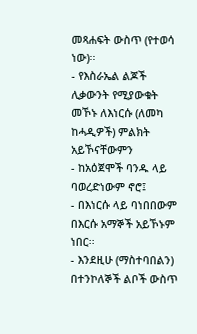መጻሐፍት ውስጥ (የተወሳ ነው)፡፡
- የእስራኤል ልጆች ሊቃውንት የሚያውቁት መኾኑ ለእነርሱ (ለመካ ከሓዲዎች) ምልክት አይኾናቸውምን
- ከአዕጀሞች ባንዱ ላይ ባወረድነውም ኖሮ፤
- በእነርሱ ላይ ባነበበውም በእርሱ አማኞች አይኾኑም ነበር፡፡
- እንደዚሁ (ማስተባበልን) በተንኮለኞች ልቦች ውስጥ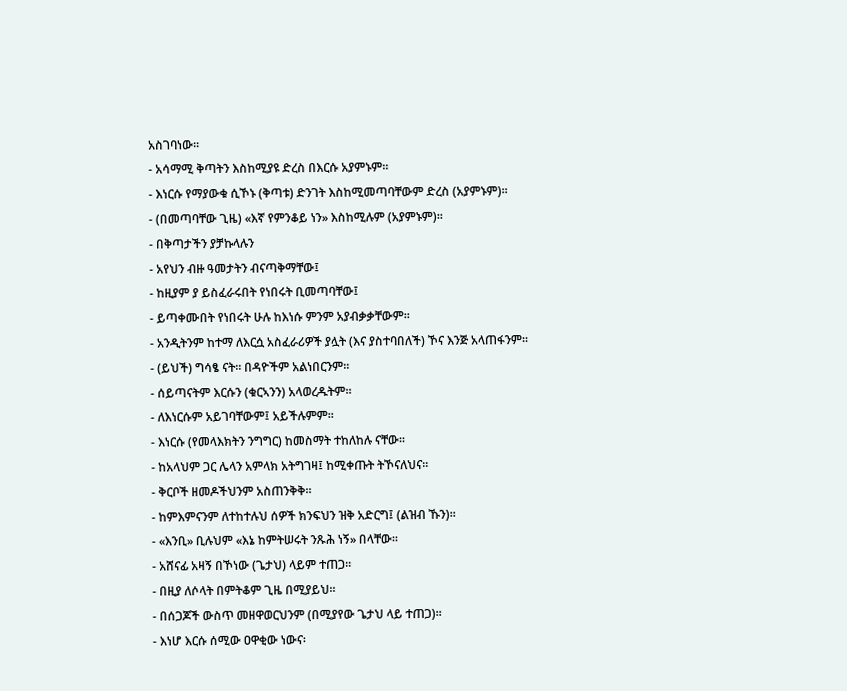አስገባነው፡፡
- አሳማሚ ቅጣትን እስከሚያዩ ድረስ በእርሱ አያምኑም፡፡
- እነርሱ የማያውቁ ሲኾኑ (ቅጣቱ) ድንገት እስከሚመጣባቸውም ድረስ (አያምኑም)፡፡
- (በመጣባቸው ጊዜ) «እኛ የምንቆይ ነን» እስከሚሉም (አያምኑም)፡፡
- በቅጣታችን ያቻኩላሉን
- አየህን ብዙ ዓመታትን ብናጣቅማቸው፤
- ከዚያም ያ ይስፈራሩበት የነበሩት ቢመጣባቸው፤
- ይጣቀሙበት የነበሩት ሁሉ ከእነሱ ምንም አያብቃቃቸውም፡፡
- አንዲትንም ከተማ ለእርሷ አስፈራሪዎች ያሏት (እና ያስተባበለች) ኾና እንጅ አላጠፋንም፡፡
- (ይህች) ግሳፄ ናት፡፡ በዳዮችም አልነበርንም፡፡
- ሰይጣናትም እርሱን (ቁርኣንን) አላወረዱትም፡፡
- ለእነርሱም አይገባቸውም፤ አይችሉምም፡፡
- እነርሱ (የመላእክትን ንግግር) ከመስማት ተከለከሉ ናቸው፡፡
- ከአላህም ጋር ሌላን አምላክ አትግገዛ፤ ከሚቀጡት ትኾናለህና፡፡
- ቅርቦች ዘመዶችህንም አስጠንቅቅ፡፡
- ከምእምናንም ለተከተሉህ ሰዎች ክንፍህን ዝቅ አድርግ፤ (ልዝብ ኹን)፡፡
- «እንቢ» ቢሉህም «እኔ ከምትሠሩት ንጹሕ ነኝ» በላቸው፡፡
- አሸናፊ አዛኝ በኾነው (ጌታህ) ላይም ተጠጋ፡፡
- በዚያ ለሶላት በምትቆም ጊዜ በሚያይህ፡፡
- በሰጋጆች ውስጥ መዘዋወርህንም (በሚያየው ጌታህ ላይ ተጠጋ)፡፡
- እነሆ እርሱ ሰሚው ዐዋቂው ነውና፡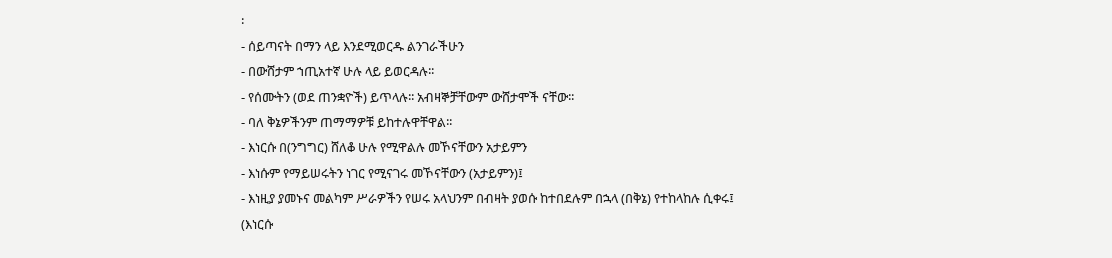፡
- ሰይጣናት በማን ላይ እንደሚወርዱ ልንገራችሁን
- በውሸታም ኀጢአተኛ ሁሉ ላይ ይወርዳሉ፡፡
- የሰሙትን (ወደ ጠንቋዮች) ይጥላሉ፡፡ አብዛኞቻቸውም ውሸታሞች ናቸው፡፡
- ባለ ቅኔዎችንም ጠማማዎቹ ይከተሉዋቸዋል፡፡
- እነርሱ በ(ንግግር) ሸለቆ ሁሉ የሚዋልሉ መኾናቸውን አታይምን
- እነሱም የማይሠሩትን ነገር የሚናገሩ መኾናቸውን (አታይምን)፤
- እነዚያ ያመኑና መልካም ሥራዎችን የሠሩ አላህንም በብዛት ያወሱ ከተበደሉም በኋላ (በቅኔ) የተከላከሉ ሲቀሩ፤ (እነርሱ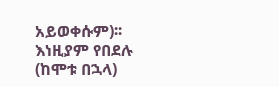አይወቀሱም)፡፡ እነዚያም የበደሉ (ከሞቱ በኋላ)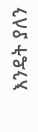እንዴት ያለን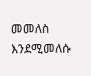መመለስ እንደሚመለሱ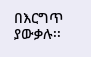በእርግጥ ያውቃሉ፡፡